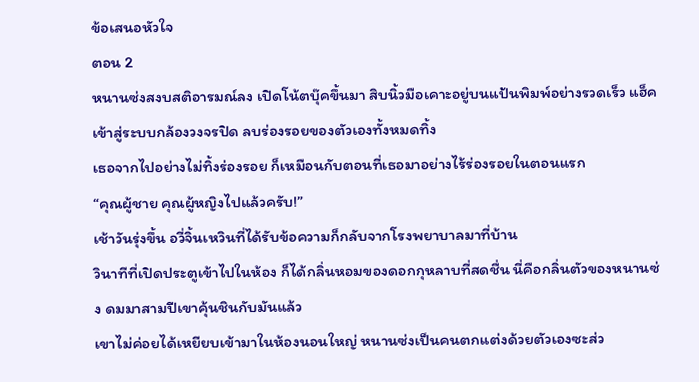ข้อเสนอหัวใจ
ตอน 2
หนานซ่งสงบสติอารมณ์ลง เปิดโน้ตบุ๊คขึ้นมา สิบนิ้วมือเคาะอยู่บนแป้นพิมพ์อย่างรวดเร็ว แฮ็คเข้าสู่ระบบกล้องวงจรปิด ลบร่องรอยของตัวเองทั้งหมดทิ้ง
เธอจากไปอย่างไม่ทิ้งร่องรอย ก็เหมือนกับตอนที่เธอมาอย่างไร้ร่องรอยในตอนแรก
“คุณผู้ชาย คุณผู้หญิงไปแล้วครับ!”
เช้าวันรุ่งขึ้น อวี่จิ้นเหวินที่ได้รับข้อความก็กลับจากโรงพยาบาลมาที่บ้าน
วินาทีที่เปิดประตูเข้าไปในห้อง ก็ได้กลิ่นหอมของดอกกุหลาบที่สดชื่น นี่คือกลิ่นตัวของหนานซ่ง ดมมาสามปีเขาคุ้นชินกับมันแล้ว
เขาไม่ค่อยได้เหยียบเข้ามาในห้องนอนใหญ่ หนานซ่งเป็นคนตกแต่งด้วยตัวเองซะส่ว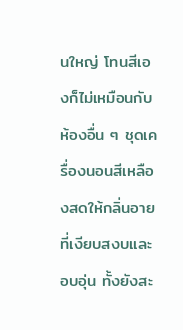นใหญ่ โทนสีเองก็ไม่เหมือนกับห้องอื่น ๆ ชุดเครื่องนอนสีเหลืองสดให้กลิ่นอายที่เงียบสงบและอบอุ่น ทั้งยังสะ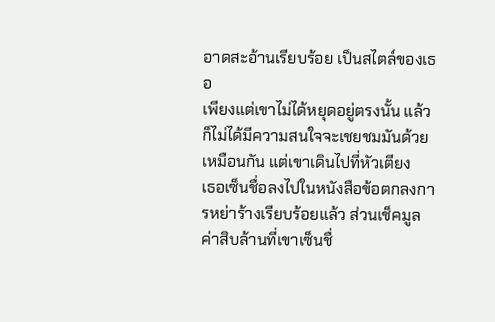อาดสะอ้านเรียบร้อย เป็นสไตล์ของเธอ
เพียงแต่เขาไม่ได้หยุดอยู่ตรงนั้น แล้วก็ไม่ได้มีความสนใจจะเชยชมมันด้วยเหมือนกัน แต่เขาเดินไปที่หัวเตียง
เธอเซ็นชื่อลงไปในหนังสือข้อตกลงการหย่าร้างเรียบร้อยแล้ว ส่วนเช็คมูลค่าสิบล้านที่เขาเซ็นชื่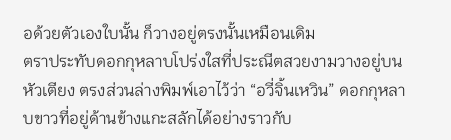อด้วยตัวเองใบนั้น ก็วางอยู่ตรงนั้นเหมือนเดิม
ตราประทับดอกกุหลาบโปร่งใสที่ประณีตสวยงามวางอยู่บนหัวเตียง ตรงส่วนล่างพิมพ์เอาไว้ว่า “อวี่จิ้นเหวิน” ดอกกุหลาบขาวที่อยู่ด้านข้างแกะสลักได้อย่างราวกับ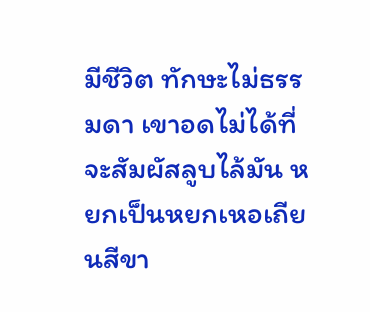มีชีวิต ทักษะไม่ธรรมดา เขาอดไม่ได้ที่จะสัมผัสลูบไล้มัน หยกเป็นหยกเหอเถียนสีขา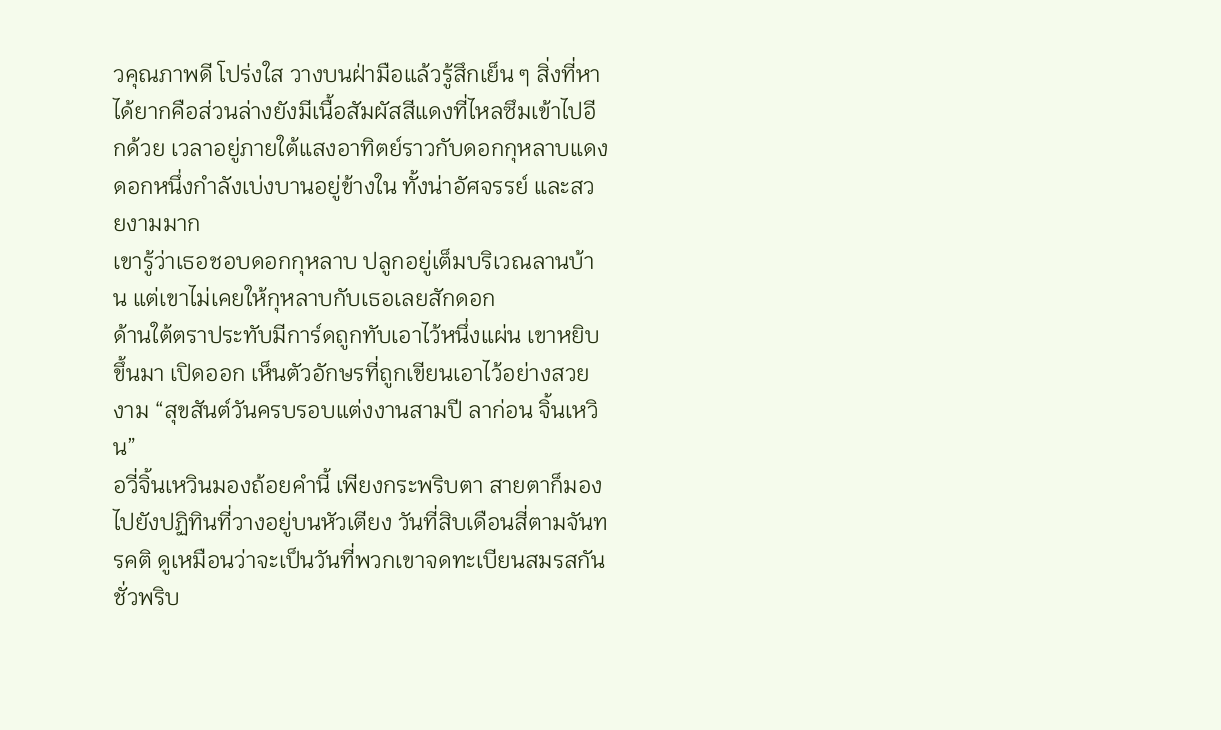วคุณภาพดี โปร่งใส วางบนฝ่ามือแล้วรู้สึกเย็น ๆ สิ่งที่หาได้ยากคือส่วนล่างยังมีเนื้อสัมผัสสีแดงที่ไหลซึมเข้าไปอีกด้วย เวลาอยู่ภายใต้แสงอาทิตย์ราวกับดอกกุหลาบแดงดอกหนึ่งกำลังเบ่งบานอยู่ข้างใน ทั้งน่าอัศจรรย์ และสวยงามมาก
เขารู้ว่าเธอชอบดอกกุหลาบ ปลูกอยู่เต็มบริเวณลานบ้าน แต่เขาไม่เคยให้กุหลาบกับเธอเลยสักดอก
ด้านใต้ตราประทับมีการ์ดถูกทับเอาไว้หนึ่งแผ่น เขาหยิบขึ้นมา เปิดออก เห็นตัวอักษรที่ถูกเขียนเอาไว้อย่างสวยงาม “สุขสันต์วันครบรอบแต่งงานสามปี ลาก่อน จิ้นเหวิน”
อวี่จิ้นเหวินมองถ้อยคำนี้ เพียงกระพริบตา สายตาก็มองไปยังปฏิทินที่วางอยู่บนหัวเตียง วันที่สิบเดือนสี่ตามจันทรคติ ดูเหมือนว่าจะเป็นวันที่พวกเขาจดทะเบียนสมรสกัน ชั่วพริบ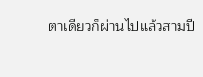ตาเดียวก็ผ่านไปแล้วสามปี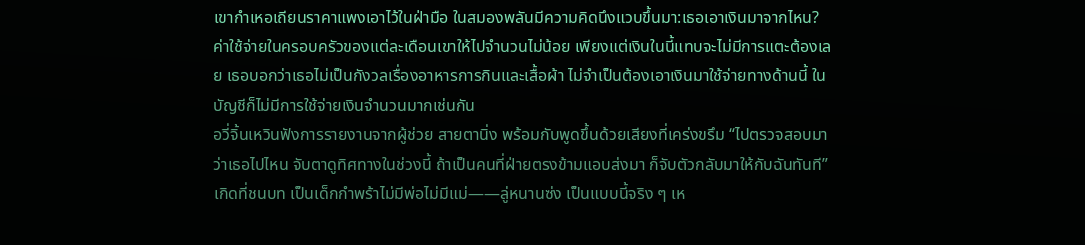เขากำเหอเถียนราคาแพงเอาไว้ในฝ่ามือ ในสมองพลันมีความคิดนึงแวบขึ้นมา:เธอเอาเงินมาจากไหน?
ค่าใช้จ่ายในครอบครัวของแต่ละเดือนเขาให้ไปจำนวนไม่น้อย เพียงแต่เงินในนี้แทบจะไม่มีการแตะต้องเลย เธอบอกว่าเธอไม่เป็นกังวลเรื่องอาหารการกินและเสื้อผ้า ไม่จำเป็นต้องเอาเงินมาใช้จ่ายทางด้านนี้ ในบัญชีก็ไม่มีการใช้จ่ายเงินจำนวนมากเช่นกัน
อวี่จิ้นเหวินฟังการรายงานจากผู้ช่วย สายตานิ่ง พร้อมกับพูดขึ้นด้วยเสียงที่เคร่งขรึม “ไปตรวจสอบมาว่าเธอไปไหน จับตาดูทิศทางในช่วงนี้ ถ้าเป็นคนที่ฝ่ายตรงข้ามแอบส่งมา ก็จับตัวกลับมาให้กับฉันทันที”
เกิดที่ชนบท เป็นเด็กกำพร้าไม่มีพ่อไม่มีแม่——ลู่หนานซ่ง เป็นแบบนี้จริง ๆ เห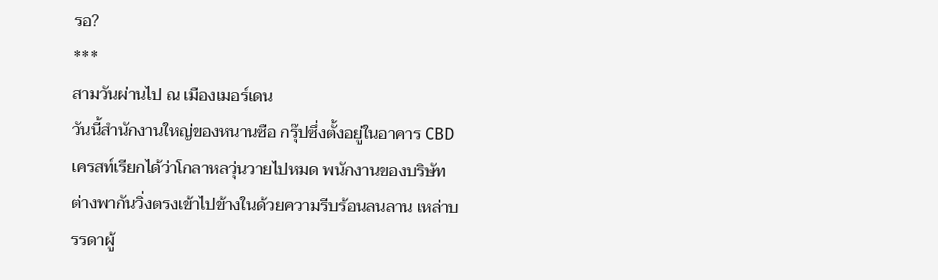รอ?
***
สามวันผ่านไป ณ เมืองเมอร์เดน
วันนี้สำนักงานใหญ่ของหนานซือ กรุ๊ปซึ่งตั้งอยู่ในอาคาร CBD เครสท์เรียกได้ว่าโกลาหลวุ่นวายไปหมด พนักงานของบริษัทต่างพากันวิ่งตรงเข้าไปข้างในด้วยความรีบร้อนลนลาน เหล่าบรรดาผู้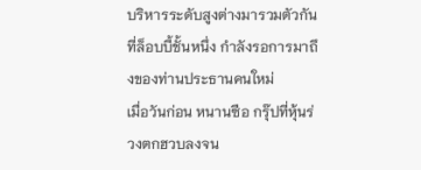บริหารระดับสูงต่างมารวมตัวกันที่ล็อบบี้ชั้นหนึ่ง กำลังรอการมาถึงของท่านประธานคนใหม่
เมื่อวันก่อน หนานซือ กรุ๊ปที่หุ้นร่วงตกฮวบลงจน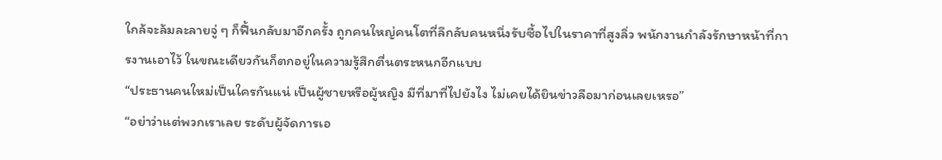ใกล้จะล้มละลายจู่ ๆ ก็ฟื้นกลับมาอีกครั้ง ถูกคนใหญ่คนโตที่ลึกลับคนหนึ่งรับซื้อไปในราคาที่สูงลิ่ว พนักงานกำลังรักษาหน้าที่การงานเอาไว้ ในขณะเดียวกันก็ตกอยู่ในความรู้สึกตื่นตระหนกอีกแบบ
“ประธานคนใหม่เป็นใครกันแน่ เป็นผู้ชายหรือผู้หญิง มีที่มาที่ไปยังไง ไม่เคยได้ยินข่าวลือมาก่อนเลยเหรอ”
“อย่าว่าแต่พวกเราเลย ระดับผู้จัดการเอ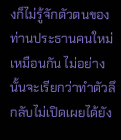งก็ไม่รู้จักตัวตนของท่านประธานคนใหม่เหมือนกัน ไม่อย่างนั้นจะเรียกว่าทำตัวลึกลับไม่เปิดเผยได้ยัง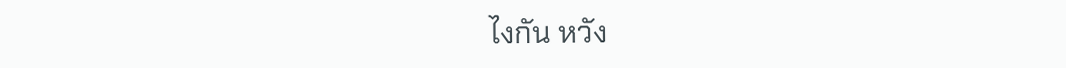ไงกัน หวัง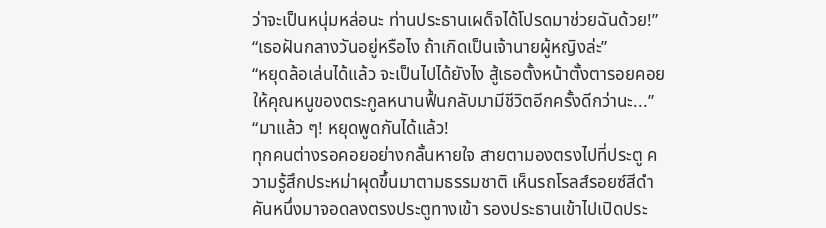ว่าจะเป็นหนุ่มหล่อนะ ท่านประธานเผด็จได้โปรดมาช่วยฉันด้วย!”
“เธอฝันกลางวันอยู่หรือไง ถ้าเกิดเป็นเจ้านายผู้หญิงล่ะ”
“หยุดล้อเล่นได้แล้ว จะเป็นไปได้ยังไง สู้เธอตั้งหน้าตั้งตารอยคอยให้คุณหนูของตระกูลหนานฟื้นกลับมามีชีวิตอีกครั้งดีกว่านะ...”
“มาแล้ว ๆ! หยุดพูดกันได้แล้ว!
ทุกคนต่างรอคอยอย่างกลั้นหายใจ สายตามองตรงไปที่ประตู ความรู้สึกประหม่าผุดขึ้นมาตามธรรมชาติ เห็นรถโรลส์รอยซ์สีดำคันหนึ่งมาจอดลงตรงประตูทางเข้า รองประธานเข้าไปเปิดประ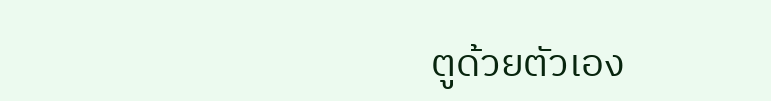ตูด้วยตัวเอง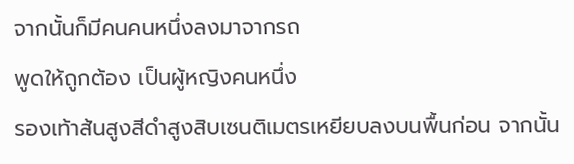จากนั้นก็มีคนคนหนึ่งลงมาจากรถ
พูดให้ถูกต้อง เป็นผู้หญิงคนหนึ่ง
รองเท้าส้นสูงสีดำสูงสิบเซนติเมตรเหยียบลงบนพื้นก่อน จากนั้น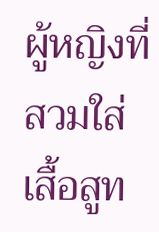ผู้หญิงที่สวมใส่เสื้อสูท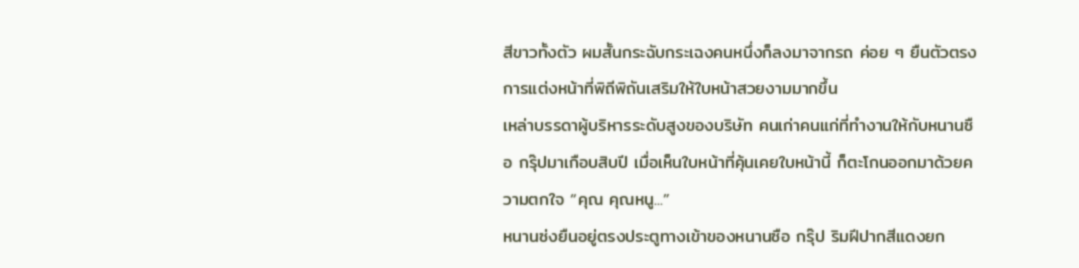สีขาวทั้งตัว ผมสั้นกระฉับกระเฉงคนหนึ่งก็ลงมาจากรถ ค่อย ๆ ยืนตัวตรง การแต่งหน้าที่พิถีพิถันเสริมให้ใบหน้าสวยงามมากขึ้น
เหล่าบรรดาผู้บริหารระดับสูงของบริษัท คนเก่าคนแก่ที่ทำงานให้กับหนานซือ กรุ๊ปมาเกือบสิบปี เมื่อเห็นใบหน้าที่คุ้นเคยใบหน้านี้ ก็ตะโกนออกมาด้วยความตกใจ “คุณ คุณหนู...”
หนานซ่งยืนอยู่ตรงประตูทางเข้าของหนานซือ กรุ๊ป ริมฝีปากสีแดงยก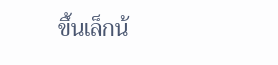ขึ้นเล็กน้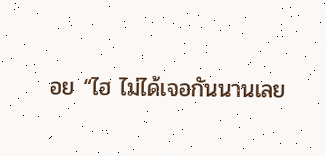อย “ไฮ ไม่ได้เจอกันนานเลย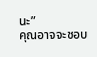นะ”
คุณอาจจะชอบ